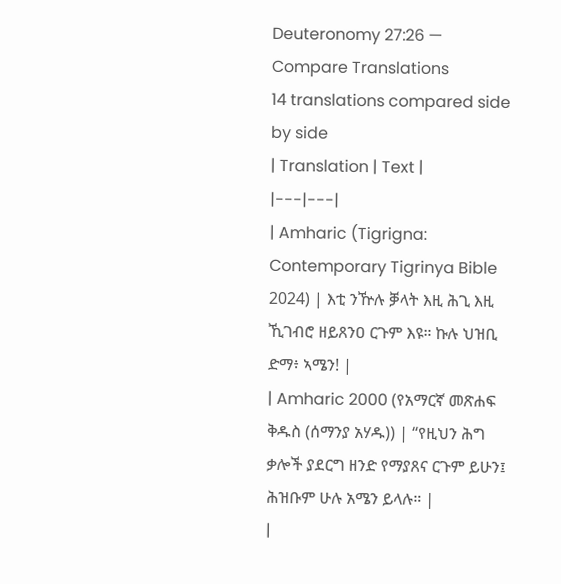Deuteronomy 27:26 — Compare Translations
14 translations compared side by side
| Translation | Text |
|---|---|
| Amharic (Tigrigna: Contemporary Tigrinya Bible 2024) | እቲ ንዅሉ ቓላት እዚ ሕጊ እዚ ኺገብሮ ዘይጸንዐ ርጉም እዩ። ኩሉ ህዝቢ ድማ፥ ኣሜን! |
| Amharic 2000 (የአማርኛ መጽሐፍ ቅዱስ (ሰማንያ አሃዱ)) | “የዚህን ሕግ ቃሎች ያደርግ ዘንድ የማያጸና ርጉም ይሁን፤ ሕዝቡም ሁሉ አሜን ይላሉ። |
|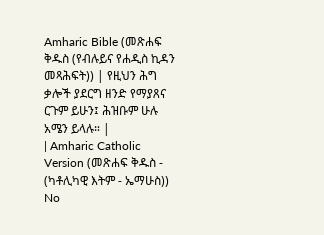Amharic Bible (መጽሐፍ ቅዱስ (የብሉይና የሐዲስ ኪዳን መጻሕፍት)) | የዚህን ሕግ ቃሎች ያደርግ ዘንድ የማያጸና ርጉም ይሁን፤ ሕዝቡም ሁሉ አሜን ይላሉ። |
| Amharic Catholic Version (መጽሐፍ ቅዱስ - (ካቶሊካዊ እትም - ኤማሁስ)) No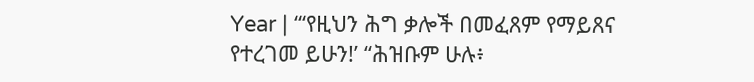Year | “‘የዚህን ሕግ ቃሎች በመፈጸም የማይጸና የተረገመ ይሁን!’ “ሕዝቡም ሁሉ፥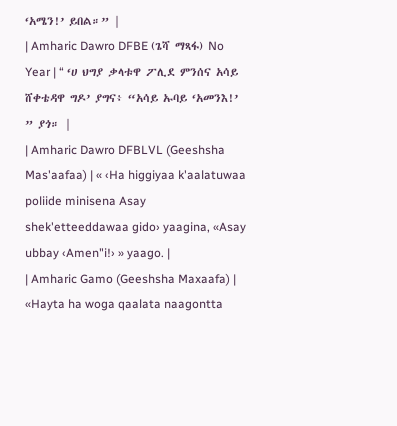‘አሜን!’ ይበል።” |
| Amharic Dawro DFBE (ጌሻ ማጻፋ) No Year | “ ‘ሀ ህግያ ቃላቱዋ ፖሊደ ምንሰና አሳይ ሸቀቴዳዋ ግዶ’ ያግና፥ “አሳይ ኡባይ ‘አመንእ!’ ” ያጎ። |
| Amharic Dawro DFBLVL (Geeshsha Mas'aafaa) | « ‹Ha higgiyaa k'aalatuwaa poliide minisena Asay shek'etteeddawaa gido› yaagina, «Asay ubbay ‹Amen"i!› » yaago. |
| Amharic Gamo (Geeshsha Maxaafa) | «Hayta ha woga qaalata naagontta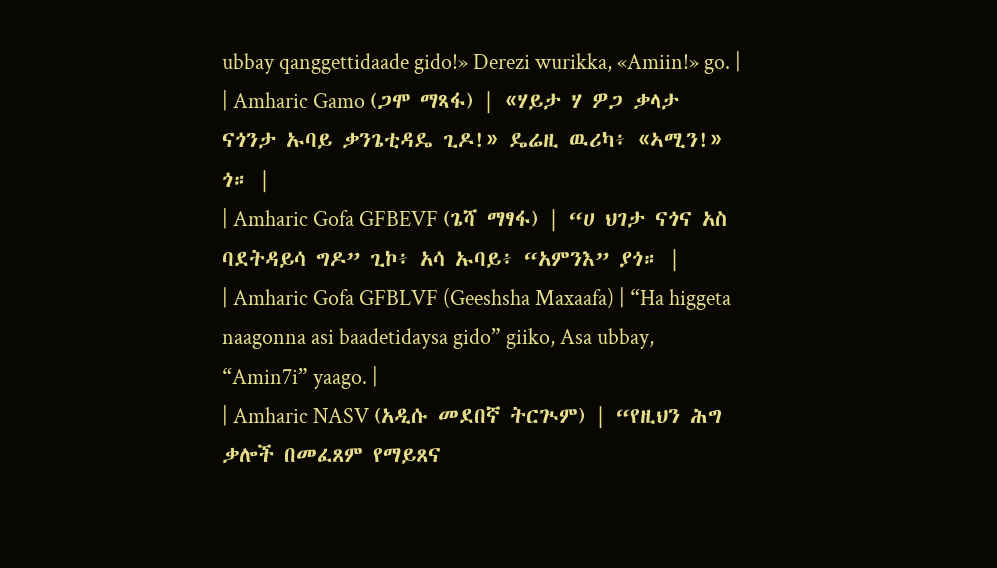ubbay qanggettidaade gido!» Derezi wurikka, «Amiin!» go. |
| Amharic Gamo (ጋሞ ማጻፋ) | «ሃይታ ሃ ዎጋ ቃላታ ናጎንታ ኡባይ ቃንጌቲዳዴ ጊዶ!» ዴሬዚ ዉሪካ፥ «ኣሚን!» ጎ። |
| Amharic Gofa GFBEVF (ጌሻ ማፃፋ) | “ሀ ህገታ ናጎና አስ ባደትዳይሳ ግዶ” ጊኮ፥ አሳ ኡባይ፥ “አምንእ” ያጎ። |
| Amharic Gofa GFBLVF (Geeshsha Maxaafa) | “Ha higgeta naagonna asi baadetidaysa gido” giiko, Asa ubbay, “Amin7i” yaago. |
| Amharic NASV (አዲሱ መደበኛ ትርጒም) | “የዚህን ሕግ ቃሎች በመፈጸም የማይጸና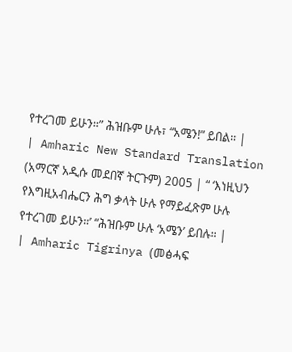የተረገመ ይሁን።” ሕዝቡም ሁሉ፣ “አሜን!” ይበል። |
| Amharic New Standard Translation (አማርኛ አዲሱ መደበኛ ትርጉም) 2005 | “ ‘እነዚህን የእግዚአብሔርን ሕግ ቃላት ሁሉ የማይፈጽም ሁሉ የተረገመ ይሁን።’ “ሕዝቡም ሁሉ ‘አሜን’ ይበሉ። |
| Amharic Tigrinya (መፅሓፍ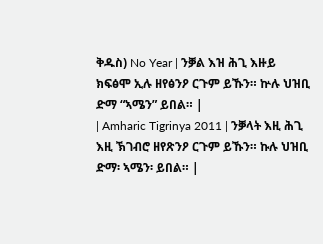ቅዱስ) No Year | ንቓል እዝ ሕጊ እዙይ ክፍፅሞ ኢሉ ዘየፅንዖ ርጉም ይኹን። ኵሉ ህዝቢ ድማ “ኣሜን” ይበል። |
| Amharic Tigrinya 2011 | ንቓላት እዚ ሕጊ እዚ ኽገብሮ ዘየጽንዖ ርጉም ይኹን። ኩሉ ህዝቢ ድማ፡ ኣሜን፡ ይበል። |